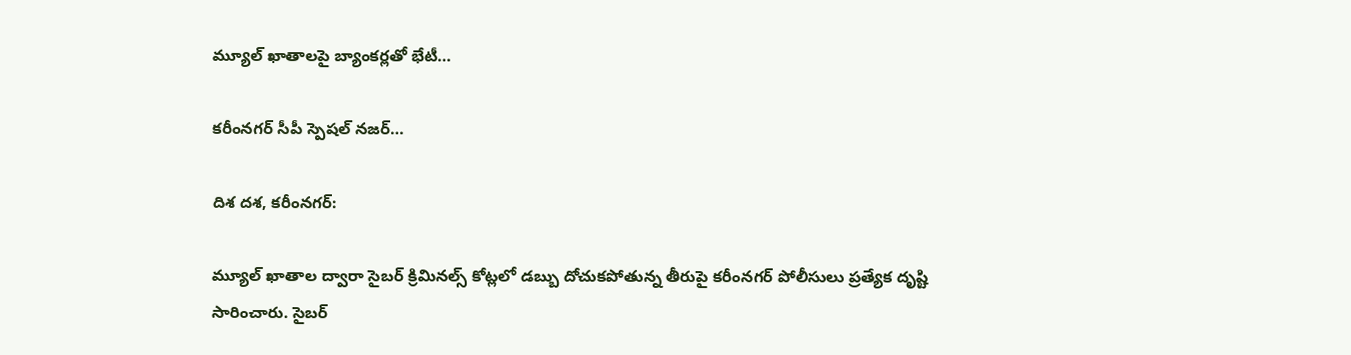మ్యూల్ ఖాతాలపై బ్యాంకర్లతో భేటీ…

కరీంనగర్ సీపీ స్పెషల్ నజర్…

దిశ దశ, కరీంనగర్:

మ్యూల్ ఖాతాల ద్వారా సైబర్ క్రిమినల్స్ కోట్లలో డబ్బు దోచుకపోతున్న తీరుపై కరీంనగర్ పోలీసులు ప్రత్యేక దృష్టి సారించారు. సైబర్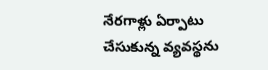నేరగాళ్లు ఏర్పాటు చేసుకున్న వ్యవస్థను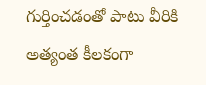గుర్తించడంతో పాటు వీరికి అత్యంత కీలకంగా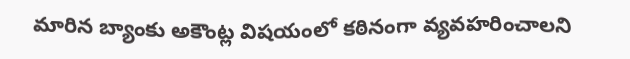మారిన బ్యాంకు అకౌంట్ల విషయంలో కఠినంగా వ్యవహరించాలని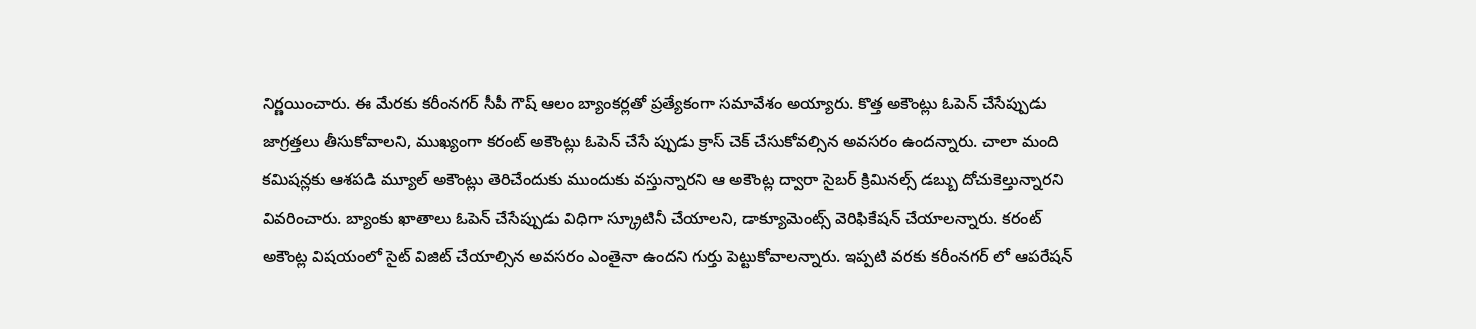నిర్ణయించారు. ఈ మేరకు కరీంనగర్ సీపీ గౌష్ ఆలం బ్యాంకర్లతో ప్రత్యేకంగా సమావేశం అయ్యారు. కొత్త అకౌంట్లు ఓపెన్ చేసేప్పుడు జాగ్రత్తలు తీసుకోవాలని, ముఖ్యంగా కరంట్ అకౌంట్లు ఓపెన్ చేసే ప్పుడు క్రాస్ చెక్ చేసుకోవల్సిన అవసరం ఉందన్నారు. చాలా మంది కమిషన్లకు ఆశపడి మ్యూల్ అకౌంట్లు తెరిచేందుకు ముందుకు వస్తున్నారని ఆ అకౌంట్ల ద్వారా సైబర్ క్రిమినల్స్ డబ్బు దోచుకెల్తున్నారని వివరించారు. బ్యాంకు ఖాతాలు ఓపెన్ చేసేప్పుడు విధిగా స్క్రూటినీ చేయాలని, డాక్యూమెంట్స్ వెరిఫికేషన్ చేయాలన్నారు. కరంట్ అకౌంట్ల విషయంలో సైట్ విజిట్ చేయాల్సిన అవసరం ఎంతైనా ఉందని గుర్తు పెట్టుకోవాలన్నారు. ఇప్పటి వరకు కరీంనగర్ లో ఆపరేషన్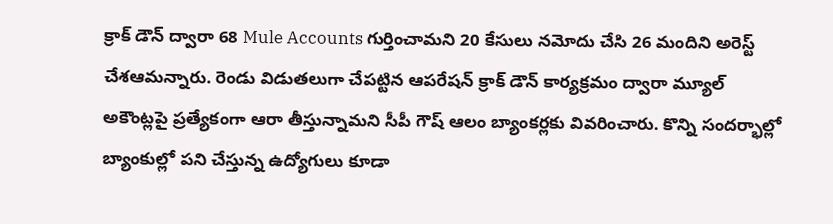క్రాక్ డౌన్ ద్వారా 68 Mule Accounts గుర్తించామని 20 కేసులు నమోదు చేసి 26 మందిని అరెస్ట్ చేశఆమన్నారు. రెండు విడుతలుగా చేపట్టిన ఆపరేషన్ క్రాక్ డౌన్ కార్యక్రమం ద్వారా మ్యూల్ అకౌంట్లపై ప్రత్యేకంగా ఆరా తీస్తున్నామని సీపీ గౌష్ ఆలం బ్యాంకర్లకు వివరించారు. కొన్ని సందర్భాల్లో బ్యాంకుల్లో పని చేస్తున్న ఉద్యోగులు కూడా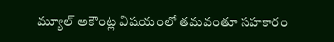మ్యూల్ అకౌంట్ల విషయంలో తమవంతూ సహకారం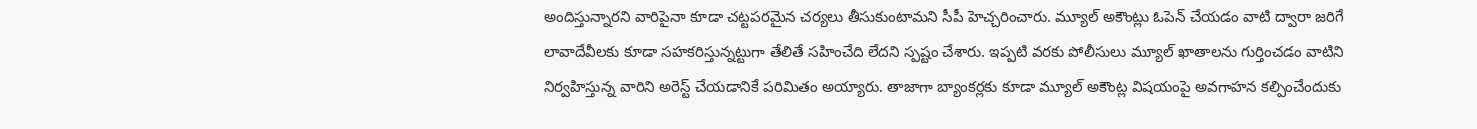అందిస్తున్నారని వారిపైనా కూడా చట్టపరమైన చర్యలు తీసుకుంటామని సీపీ హెచ్చరించారు. మ్యూల్ అకౌంట్లు ఓపెన్ చేయడం వాటి ద్వారా జరిగే లావాదేవీలకు కూడా సహకరిస్తున్నట్టుగా తేలితే సహించేది లేదని స్పష్టం చేశారు. ఇప్పటి వరకు పోలీసులు మ్యూల్ ఖాతాలను గుర్తించడం వాటిని నిర్వహిస్తున్న వారిని అరెస్ట్ చేయడానికే పరిమితం అయ్యారు. తాజాగా బ్యాంకర్లకు కూడా మ్యూల్ అకౌంట్ల విషయంపై అవగాహన కల్పించేందుకు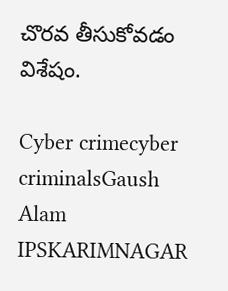చొరవ తీసుకోవడం విశేషం.

Cyber crimecyber criminalsGaush Alam IPSKARIMNAGAR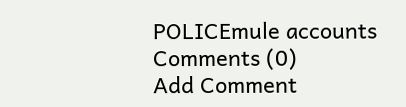POLICEmule accounts
Comments (0)
Add Comment